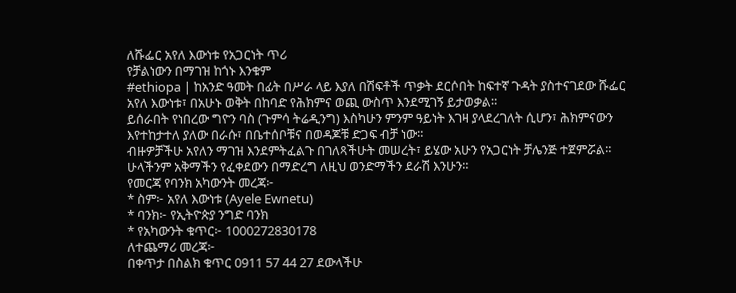ለሹፌር አየለ እውነቱ የአጋርነት ጥሪ
የቻልነውን በማገዝ ከጎኑ እንቁም
#ethiopa | ከአንድ ዓመት በፊት በሥራ ላይ እያለ በሽፍቶች ጥቃት ደርሶበት ከፍተኛ ጉዳት ያስተናገደው ሹፌር አየለ እውነቱ፣ በአሁኑ ወቅት በከባድ የሕክምና ወጪ ውስጥ እንደሚገኝ ይታወቃል።
ይሰራበት የነበረው ግዮን ባስ (ጉምሳ ትሬዲንግ) እስካሁን ምንም ዓይነት እገዛ ያላደረገለት ሲሆን፣ ሕክምናውን እየተከታተለ ያለው በራሱ፣ በቤተሰቦቹና በወዳጆቹ ድጋፍ ብቻ ነው።
ብዙዎቻችሁ አየለን ማገዝ እንደምትፈልጉ በገለጻችሁት መሠረት፣ ይሄው አሁን የአጋርነት ቻሌንጅ ተጀምሯል።
ሁላችንም አቅማችን የፈቀደውን በማድረግ ለዚህ ወንድማችን ደራሽ እንሁን።
የመርጃ የባንክ አካውንት መረጃ፦
* ስም፦ አየለ እውነቱ (Ayele Ewnetu)
* ባንክ፦ የኢትዮጵያ ንግድ ባንክ
* የአካውንት ቁጥር፦ 1000272830178
ለተጨማሪ መረጃ፦
በቀጥታ በስልክ ቁጥር 0911 57 44 27 ደውላችሁ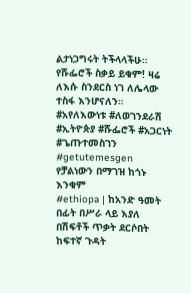ልታነጋግሩት ትችላላችሁ።
የሹፌሮች ስቃይ ይቁም! ዛሬ ለእሱ ስንደርስ ነገ ለሌላው ተስፋ እንሆናለን።
#አየለእውነቱ #ለወገንደራሽ #ኢትዮጵያ #ሹፌሮች #አጋርነት #ጌጡተመስገን #getutemesgen
የቻልነውን በማገዝ ከጎኑ እንቁም
#ethiopa | ከአንድ ዓመት በፊት በሥራ ላይ እያለ በሽፍቶች ጥቃት ደርሶበት ከፍተኛ ጉዳት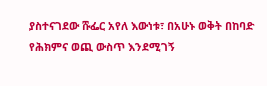ያስተናገደው ሹፌር አየለ እውነቱ፣ በአሁኑ ወቅት በከባድ የሕክምና ወጪ ውስጥ እንደሚገኝ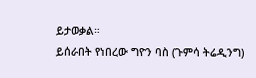ይታወቃል።
ይሰራበት የነበረው ግዮን ባስ (ጉምሳ ትሬዲንግ)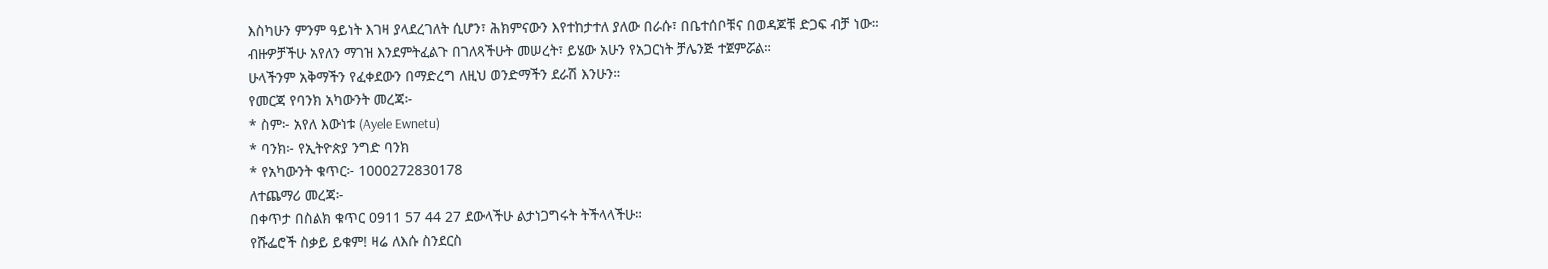እስካሁን ምንም ዓይነት እገዛ ያላደረገለት ሲሆን፣ ሕክምናውን እየተከታተለ ያለው በራሱ፣ በቤተሰቦቹና በወዳጆቹ ድጋፍ ብቻ ነው።
ብዙዎቻችሁ አየለን ማገዝ እንደምትፈልጉ በገለጻችሁት መሠረት፣ ይሄው አሁን የአጋርነት ቻሌንጅ ተጀምሯል።
ሁላችንም አቅማችን የፈቀደውን በማድረግ ለዚህ ወንድማችን ደራሽ እንሁን።
የመርጃ የባንክ አካውንት መረጃ፦
* ስም፦ አየለ እውነቱ (Ayele Ewnetu)
* ባንክ፦ የኢትዮጵያ ንግድ ባንክ
* የአካውንት ቁጥር፦ 1000272830178
ለተጨማሪ መረጃ፦
በቀጥታ በስልክ ቁጥር 0911 57 44 27 ደውላችሁ ልታነጋግሩት ትችላላችሁ።
የሹፌሮች ስቃይ ይቁም! ዛሬ ለእሱ ስንደርስ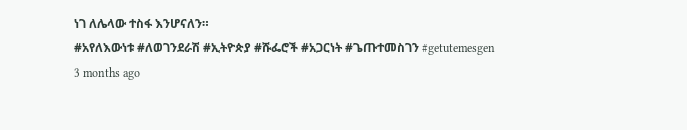ነገ ለሌላው ተስፋ እንሆናለን።
#አየለእውነቱ #ለወገንደራሽ #ኢትዮጵያ #ሹፌሮች #አጋርነት #ጌጡተመስገን #getutemesgen
3 months ago